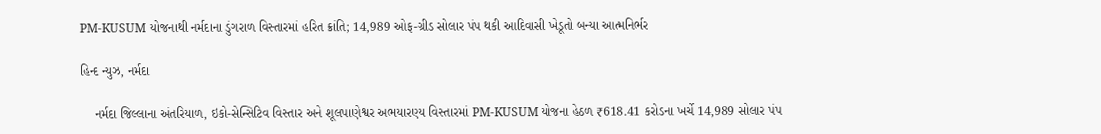PM-KUSUM યોજનાથી નર્મદાના ડુંગરાળ વિસ્તારમાં હરિત ક્રાંતિ; 14,989 ઓફ-ગ્રીડ સોલાર પંપ થકી આદિવાસી ખેડૂતો બન્યા આત્મનિર્ભર

હિન્દ ન્યુઝ, નર્મદા

    નર્મદા જિલ્લાના અંતરિયાળ, ઇકો-સેન્સિટિવ વિસ્તાર અને શૂલપાણેશ્વર અભયારણ્ય વિસ્તારમાં PM-KUSUM યોજના હેઠળ ₹618.41 કરોડના ખર્ચે 14,989 સોલાર પંપ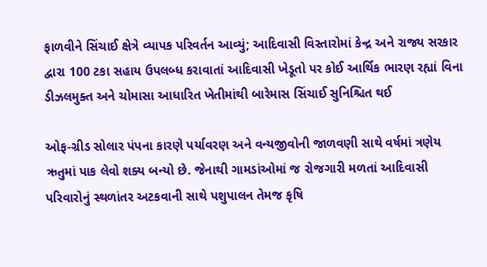ફાળવીને સિંચાઈ ક્ષેત્રે વ્યાપક પરિવર્તન આવ્યું; આદિવાસી વિસ્તારોમાં કેન્દ્ર અને રાજ્ય સરકાર દ્વારા 100 ટકા સહાય ઉપલબ્ધ કરાવાતાં આદિવાસી ખેડૂતો પર કોઈ આર્થિક ભારણ રહ્યાં વિના ડીઝલમુક્ત અને ચોમાસા આધારિત ખેતીમાંથી બારેમાસ સિંચાઈ સુનિશ્ચિત થઈ

ઓફ-ગ્રીડ સોલાર પંપના કારણે પર્યાવરણ અને વન્યજીવોની જાળવણી સાથે વર્ષમાં ત્રણેય ઋતુમાં પાક લેવો શક્ય બન્યો છે. જેનાથી ગામડાંઓમાં જ રોજગારી મળતાં આદિવાસી પરિવારોનું સ્થળાંતર અટકવાની સાથે પશુપાલન તેમજ કૃષિ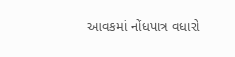આવકમાં નોંધપાત્ર વધારો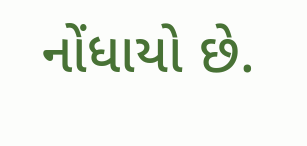નોંધાયો છે.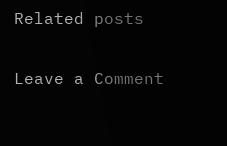Related posts

Leave a Comment